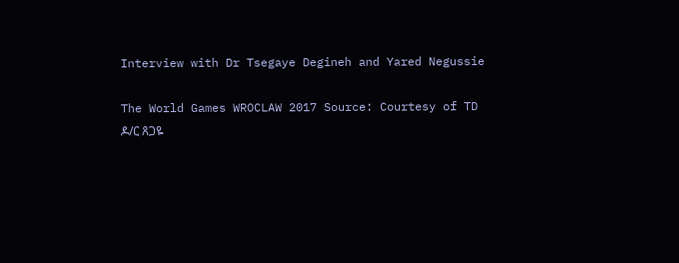Interview with Dr Tsegaye Degineh and Yared Negussie

The World Games WROCLAW 2017 Source: Courtesy of TD
ዶ/ር ጸጋዬ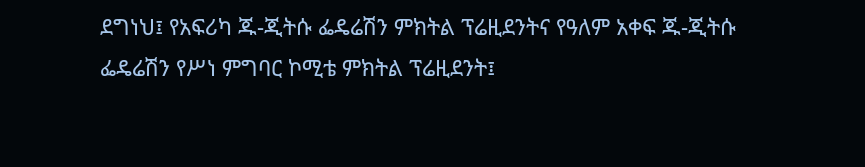ደግነህ፤ የአፍሪካ ጁ-ጂትሱ ፌዴሬሽን ምክትል ፕሬዚደንትና የዓለም አቀፍ ጁ-ጂትሱ ፌዴሬሽን የሥነ ምግባር ኮሚቴ ምክትል ፕሬዚደንት፤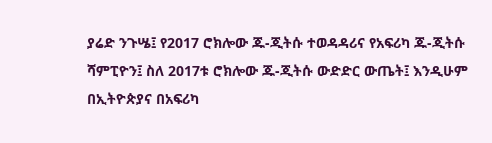ያሬድ ንጉሤ፤ የ2017 ሮክሎው ጁ-ጂትሱ ተወዳዳሪና የአፍሪካ ጁ-ጂትሱ ሻምፒዮን፤ ስለ 2017ቱ ሮክሎው ጁ-ጂትሱ ውድድር ውጤት፤ እንዲሁም በኢትዮጵያና በአፍሪካ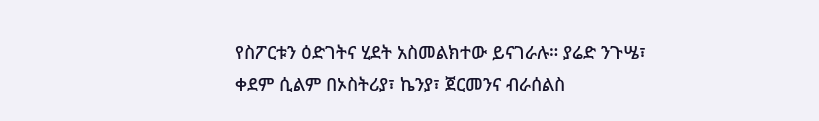የስፖርቱን ዕድገትና ሂደት አስመልክተው ይናገራሉ። ያሬድ ንጉሤ፣ ቀደም ሲልም በኦስትሪያ፣ ኬንያ፣ ጀርመንና ብራሰልስ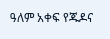ዓለም አቀፍ የጁዶና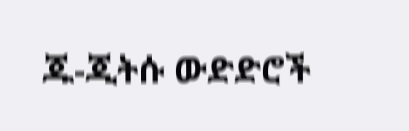ጁ-ጂትሱ ውድድሮች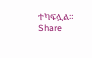ተካፍሏል።
Share